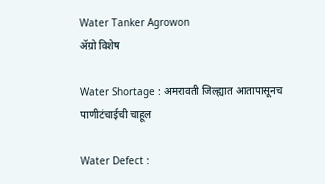Water Tanker Agrowon
ॲग्रो विशेष

Water Shortage : अमरावती जिल्ह्यात आतापासूनच पाणीटंचाईची चाहूल

Water Defect :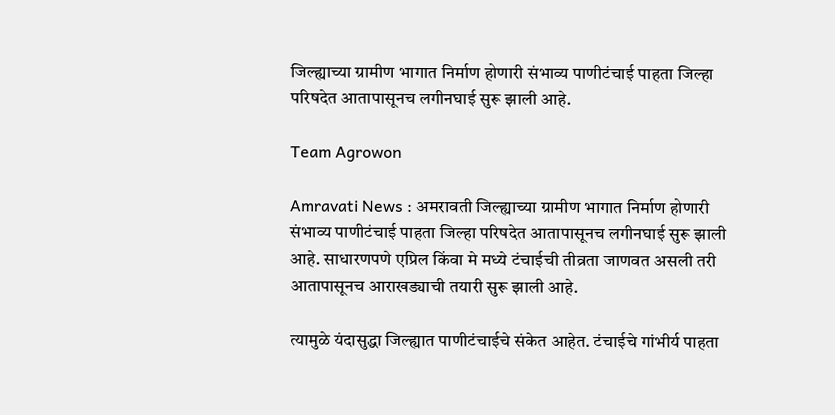जिल्ह्याच्या ग्रामीण भागात निर्माण होणारी संभाव्य पाणीटंचाई पाहता जिल्हा परिषदेत आतापासूनच लगीनघाई सुरू झाली आहे.

Team Agrowon

Amravati News : अमरावती जिल्ह्याच्या ग्रामीण भागात निर्माण होणारी संभाव्य पाणीटंचाई पाहता जिल्हा परिषदेत आतापासूनच लगीनघाई सुरू झाली आहे. साधारणपणे एप्रिल किंवा मे मध्ये टंचाईची तीव्रता जाणवत असली तरी आतापासूनच आराखड्याची तयारी सुरू झाली आहे.

त्यामुळे यंदासुद्धा जिल्ह्यात पाणीटंचाईचे संकेत आहेत. टंचाईचे गांभीर्य पाहता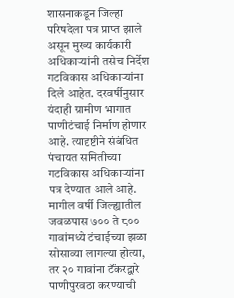शासनाकडून जिल्हा परिषदेला पत्र प्राप्त झाले असून मुख्य कार्यकारी अधिकाऱ्यांनी तसेच निर्देश गटविकास अधिकाऱ्यांना दिले आहेत. दरवर्षीनुसार यंदाही ग्रामीण भागात पाणीटंचाई निर्माण होणार आहे. त्यादृष्टीने संबंधित पंचायत समितीच्या गटविकास अधिकाऱ्यांना पत्र देण्यात आले आहे. मागील वर्षी जिल्ह्यातील जवळपास ७०० ते ८०० गावांमध्ये टंचाईच्या झळा सोसाव्या लागल्या होत्या, तर २० गावांना टॅंकरद्वारे पाणीपुरवठा करण्याची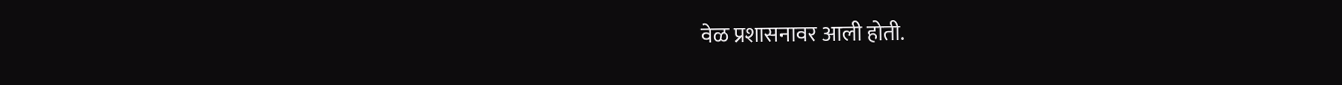वेळ प्रशासनावर आली होती.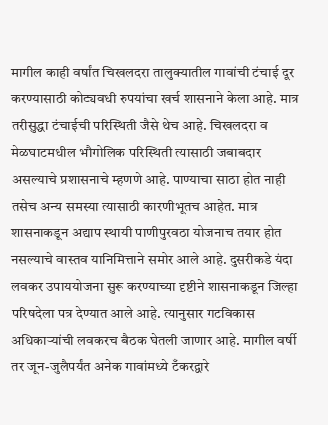मागील काही वर्षांत चिखलदरा तालुक्यातील गावांची टंचाई दूर करण्यासाठी कोट्यवधी रुपयांचा खर्च शासनाने केला आहे. मात्र तरीसुद्धा टंचाईची परिस्थिती जैसे थेच आहे. चिखलदरा व मेळघाटमधील भौगोलिक परिस्थिती त्यासाठी जबाबदार असल्याचे प्रशासनाचे म्हणणे आहे. पाण्याचा साठा होत नाही तसेच अन्य समस्या त्यासाठी कारणीभूतच आहेत. मात्र शासनाकडून अद्याप स्थायी पाणीपुरवठा योजनाच तयार होत नसल्याचे वास्तव यानिमित्ताने समोर आले आहे. दुसरीकडे यंदा लवकर उपाययोजना सुरू करण्याच्या दृष्टीने शासनाकडून जिल्हा परिषदेला पत्र देण्यात आले आहे. त्यानुसार गटविकास अधिकाऱ्यांची लवकरच बैठक घेतली जाणार आहे. मागील वर्षी तर जून-जुलैपर्यंत अनेक गावांमध्ये टँकरद्वारे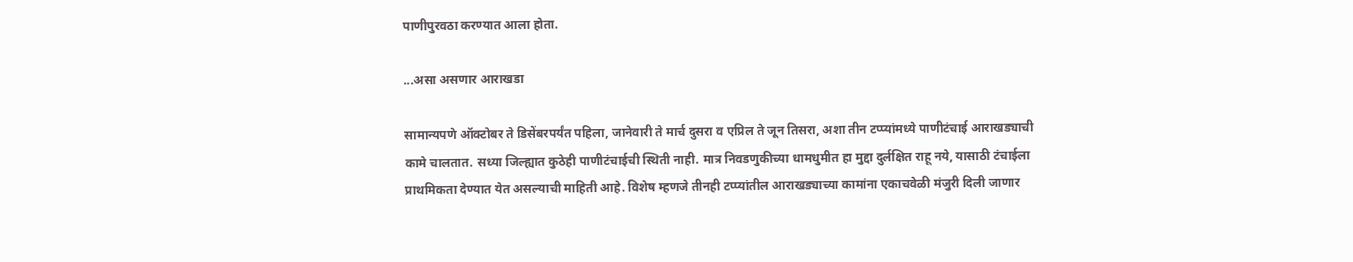पाणीपुरवठा करण्यात आला होता.

...असा असणार आराखडा

सामान्यपणे ऑक्टोबर ते डिसेंबरपर्यंत पहिला, जानेवारी ते मार्च दुसरा व एप्रिल ते जून तिसरा, अशा तीन टप्प्यांमध्ये पाणीटंचाई आराखड्याची कामे चालतात. सध्या जिल्ह्यात कुठेही पाणीटंचाईची स्थिती नाही. मात्र निवडणुकीच्या धामधुमीत हा मुद्दा दुर्लक्षित राहू नये, यासाठी टंचाईला प्राथमिकता देण्यात येत असल्याची माहिती आहे. विशेष म्हणजे तीनही टप्प्यांतील आराखड्याच्या कामांना एकाचवेळी मंजुरी दिली जाणार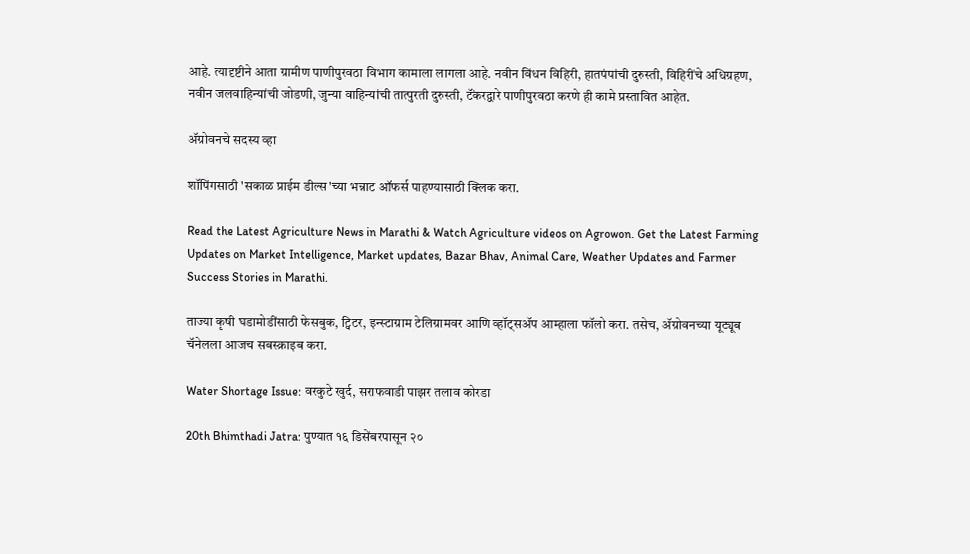आहे. त्यादृष्टीने आता ग्रामीण पाणीपुरवठा विभाग कामाला लागला आहे. नवीन विंधन विहिरी, हातपंपांची दुरुस्ती, विहिरींचे अधिग्रहण, नवीन जलवाहिन्यांची जोडणी, जुन्या वाहिन्यांची तात्पुरती दुरुस्ती, टॅंकरद्वारे पाणीपुरवठा करणे ही कामे प्रस्तावित आहेत.

ॲग्रोवनचे सदस्य व्हा

शॉपिंगसाठी 'सकाळ प्राईम डील्स'च्या भन्नाट ऑफर्स पाहण्यासाठी क्लिक करा.

Read the Latest Agriculture News in Marathi & Watch Agriculture videos on Agrowon. Get the Latest Farming Updates on Market Intelligence, Market updates, Bazar Bhav, Animal Care, Weather Updates and Farmer Success Stories in Marathi.

ताज्या कृषी घडामोडींसाठी फेसबुक, ट्विटर, इन्स्टाग्राम टेलिग्रामवर आणि व्हॉट्सॲप आम्हाला फॉलो करा. तसेच, ॲग्रोवनच्या यूट्यूब चॅनेलला आजच सबस्क्राइब करा.

Water Shortage Issue: वरकुटे खुर्द, सराफवाडी पाझर तलाव कोरडा

20th Bhimthadi Jatra: पुण्यात १६ डिसेंबरपासून २०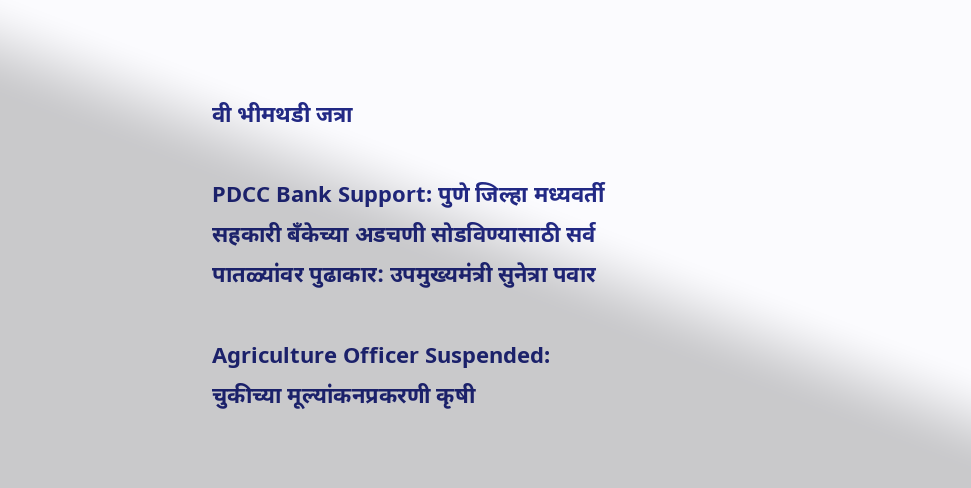वी भीमथडी जत्रा

PDCC Bank Support: पुणे जिल्हा मध्यवर्ती सहकारी बँकेच्या अडचणी सोडविण्यासाठी सर्व पातळ्यांवर पुढाकार: उपमुख्यमंत्री सुनेत्रा पवार

Agriculture Officer Suspended: चुकीच्या मूल्यांकनप्रकरणी कृषी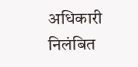अधिकारी निलंबित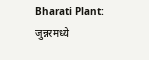Bharati Plant: जुन्नरमध्ये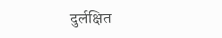दुर्लक्षित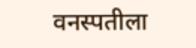वनस्पतीला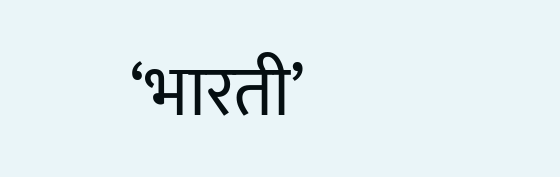‘भारती’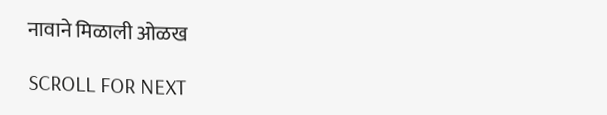नावाने मिळाली ओळख

SCROLL FOR NEXT